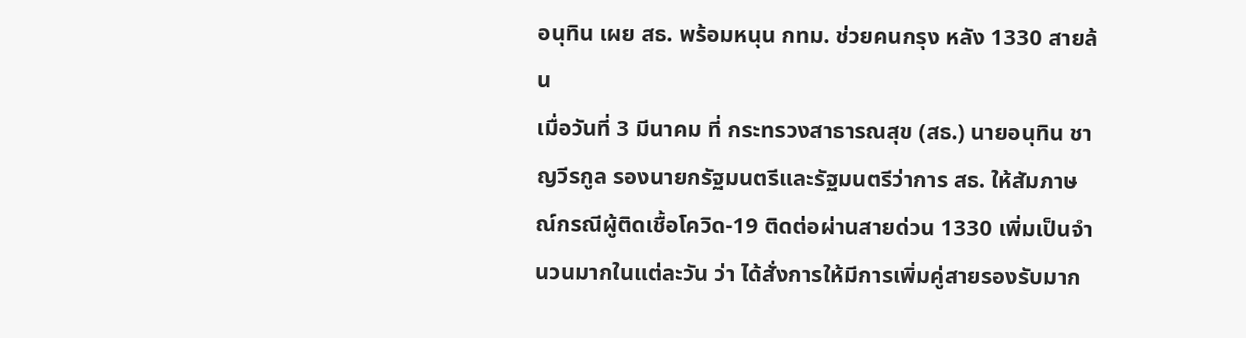อนุทิน เผย สธ. พร้อมหนุน กทม. ช่วยคนกรุง หลัง 1330 สายล้น
เมื่อวันที่ 3 มีนาคม ที่ กระทรวงสาธารณสุข (สธ.) นายอนุทิน ชาญวีรกูล รองนายกรัฐมนตรีและรัฐมนตรีว่าการ สธ. ให้สัมภาษณ์กรณีผู้ติดเชื้อโควิด-19 ติดต่อผ่านสายด่วน 1330 เพิ่มเป็นจำนวนมากในแต่ละวัน ว่า ได้สั่งการให้มีการเพิ่มคู่สายรองรับมาก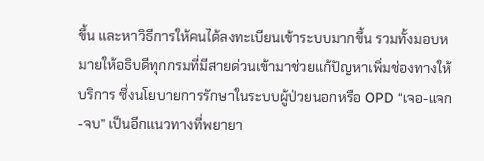ขึ้น และหาวิธีการให้คนได้ลงทะเบียนเข้าระบบมากขึ้น รวมทั้งมอบหมายให้อธิบดีทุกกรมที่มีสายด่วนเข้ามาช่วยแก้ปัญหาเพิ่มช่องทางให้บริการ ซึ่งนโยบายการรักษาในระบบผู้ป่วยนอกหรือ OPD “เจอ-แจก-จบ” เป็นอีกแนวทางที่พยายา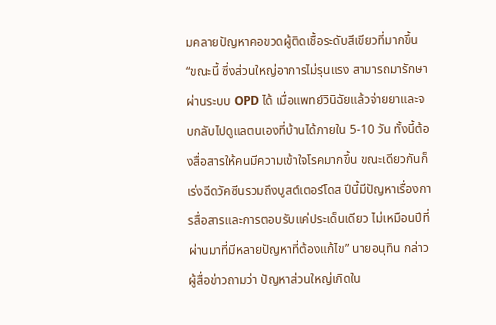มคลายปัญหาคอขวดผู้ติดเชื้อระดับสีเขียวที่มากขึ้น
“ขณะนี้ ซึ่งส่วนใหญ่อาการไม่รุนแรง สามารถมารักษาผ่านระบบ OPD ได้ เมื่อแพทย์วินิฉัยแล้วจ่ายยาและจบกลับไปดูแลตนเองที่บ้านได้ภายใน 5-10 วัน ทั้งนี้ต้องสื่อสารให้คนมีความเข้าใจโรคมากขึ้น ขณะเดียวกันก็เร่งฉีดวัคซีนรวมถึงบูสต์เตอร์โดส ปีนี้มีปัญหาเรื่องการสื่อสารและการตอบรับแค่ประเด็นเดียว ไม่เหมือนปีที่ผ่านมาที่มีหลายปัญหาที่ต้องแก้ไข” นายอนุทิน กล่าว
ผู้สื่อข่าวถามว่า ปัญหาส่วนใหญ่เกิดใน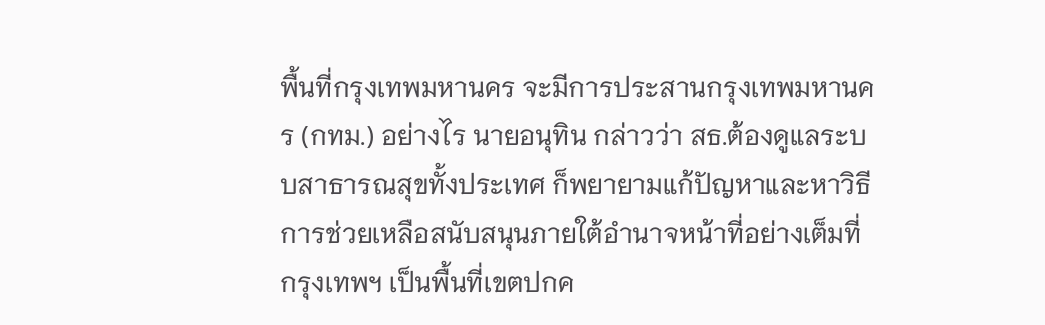พื้นที่กรุงเทพมหานคร จะมีการประสานกรุงเทพมหานคร (กทม.) อย่างไร นายอนุทิน กล่าวว่า สธ.ต้องดูแลระบบสาธารณสุขทั้งประเทศ ก็พยายามแก้ปัญหาและหาวิธีการช่วยเหลือสนับสนุนภายใต้อำนาจหน้าที่อย่างเต็มที่ กรุงเทพฯ เป็นพื้นที่เขตปกค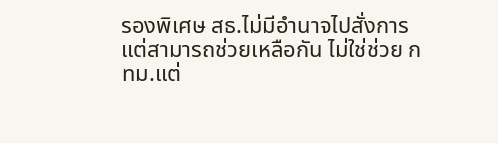รองพิเศษ สธ.ไม่มีอำนาจไปสั่งการ แต่สามารถช่วยเหลือกัน ไม่ใช่ช่วย กทม.แต่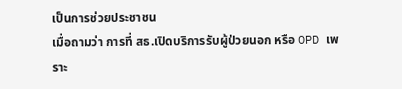เป็นการช่วยประชาชน
เมื่อถามว่า การที่ สธ.เปิดบริการรับผู้ป่วยนอก หรือ OPD เพราะ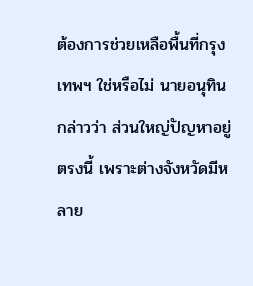ต้องการช่วยเหลือพื้นที่กรุงเทพฯ ใช่หรือไม่ นายอนุทิน กล่าวว่า ส่วนใหญ่ปัญหาอยู่ตรงนี้ เพราะต่างจังหวัดมีหลาย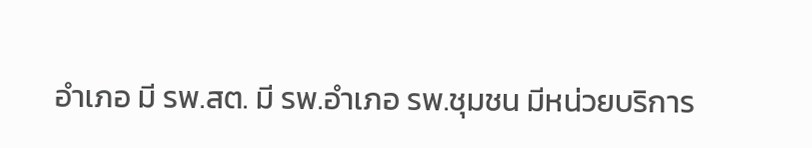อำเภอ มี รพ.สต. มี รพ.อำเภอ รพ.ชุมชน มีหน่วยบริการ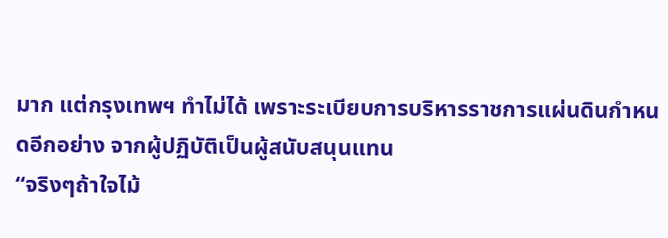มาก แต่กรุงเทพฯ ทำไม่ได้ เพราะระเบียบการบริหารราชการแผ่นดินกำหนดอีกอย่าง จากผู้ปฏิบัติเป็นผู้สนับสนุนแทน
“จริงๆถ้าใจไม้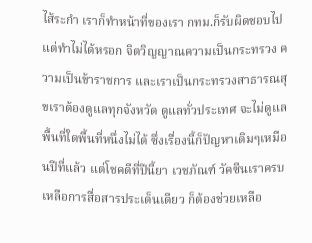ไส้ระกำ เราก็ทำหน้าที่ของเรา กทม.ก็รับผิดชอบไป แต่ทำไม่ได้หรอก จิตวิญญาณความเป็นกระทรวง ความเป็นข้าราชการ และเราเป็นกระทรวงสาธารณสุขเราต้องดูแลทุกจังหวัด ดูแลทั่วประเทศ จะไม่ดูแลพื้นที่ใดพื้นที่หนึ่งไม่ได้ ซึ่งเรื่องนี้ก็ปัญหาเดิมๆเหมือนปีที่แล้ว แต่โชคดีที่ปีนี้ยา เวชภัณฑ์ วัคซีนเราครบ เหลือการสื่อสารประเด็นเดียว ก็ต้องช่วยเหลือ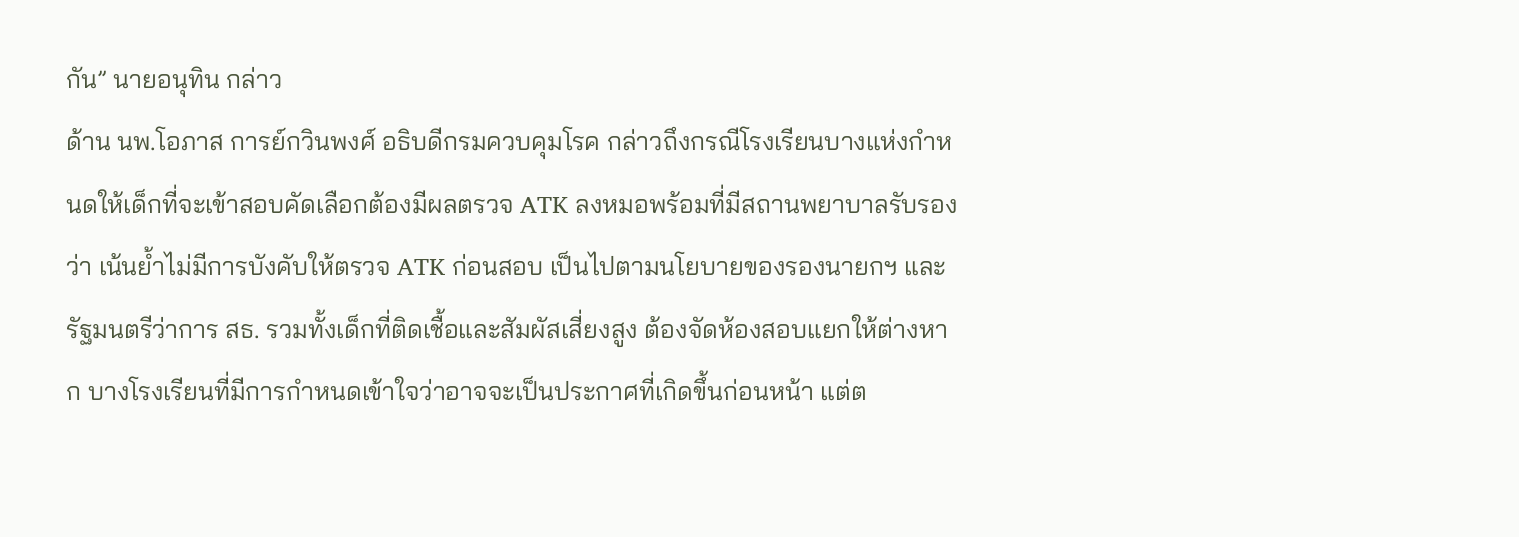กัน” นายอนุทิน กล่าว
ด้าน นพ.โอภาส การย์กวินพงศ์ อธิบดีกรมควบคุมโรค กล่าวถึงกรณีโรงเรียนบางแห่งกำหนดให้เด็กที่จะเข้าสอบคัดเลือกต้องมีผลตรวจ ATK ลงหมอพร้อมที่มีสถานพยาบาลรับรองว่า เน้นย้ำไม่มีการบังคับให้ตรวจ ATK ก่อนสอบ เป็นไปตามนโยบายของรองนายกฯ และ รัฐมนตรีว่าการ สธ. รวมทั้งเด็กที่ติดเชื้อและสัมผัสเสี่ยงสูง ต้องจัดห้องสอบแยกให้ต่างหาก บางโรงเรียนที่มีการกำหนดเข้าใจว่าอาจจะเป็นประกาศที่เกิดขึ้นก่อนหน้า แต่ต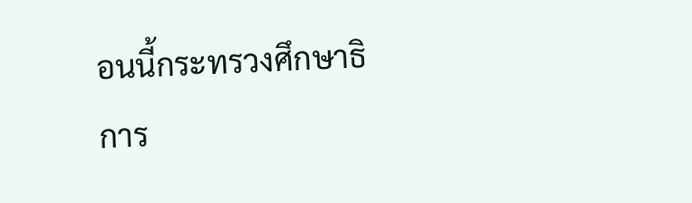อนนี้กระทรวงศึกษาธิการ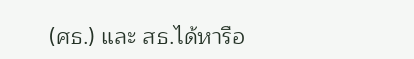(ศธ.) และ สธ.ได้หารือ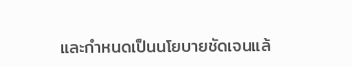และกำหนดเป็นนโยบายชัดเจนแล้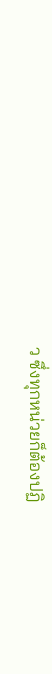ว ซึ่งทุกหน่วยก็ต้องปฏิ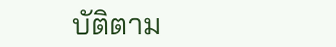บัติตาม